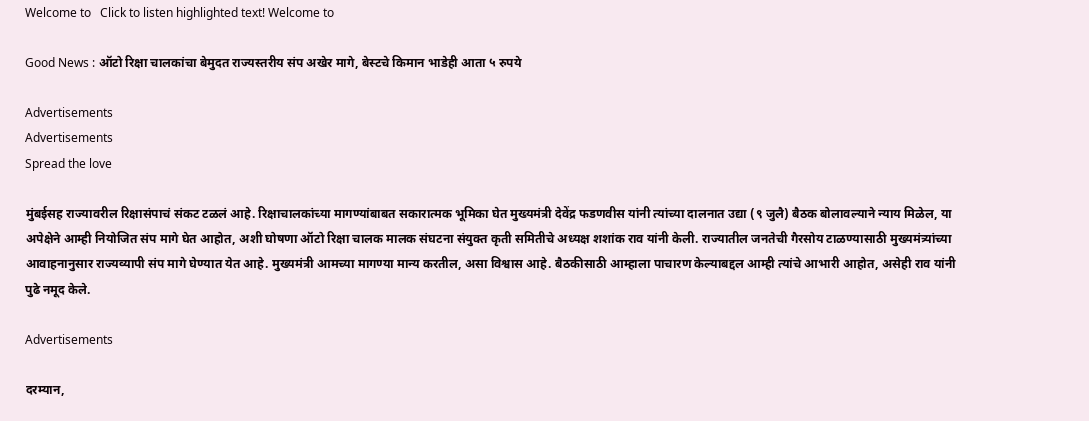Welcome to   Click to listen highlighted text! Welcome to

Good News : ऑटो रिक्षा चालकांचा बेमुदत राज्यस्तरीय संप अखेर मागे, बेस्टचे किमान भाडेही आता ५ रुपये

Advertisements
Advertisements
Spread the love

मुंबईसह राज्यावरील रिक्षासंपाचं संकट टळलं आहे. रिक्षाचालकांच्या मागण्यांबाबत सकारात्मक भूमिका घेत मुख्यमंत्री देवेंद्र फडणवीस यांनी त्यांच्या दालनात उद्या (९ जुलै) बैठक बोलावल्याने न्याय मिळेल, या अपेक्षेने आम्ही नियोजित संप मागे घेत आहोत, अशी घोषणा ऑटो रिक्षा चालक मालक संघटना संयुक्त कृती समितीचे अध्यक्ष शशांक राव यांनी केली. राज्यातील जनतेची गैरसोय टाळण्यासाठी मुख्यमंत्र्यांच्या आवाहनानुसार राज्यव्यापी संप मागे घेण्यात येत आहे. मुख्यमंत्री आमच्या मागण्या मान्य करतील, असा विश्वास आहे. बैठकीसाठी आम्हाला पाचारण केल्याबद्दल आम्ही त्यांचे आभारी आहोत, असेही राव यांनी पुढे नमूद केले.

Advertisements

दरम्यान,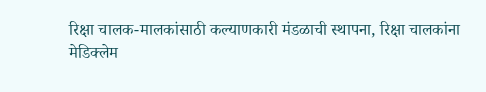रिक्षा चालक-मालकांसाठी कल्याणकारी मंडळाची स्थापना, रिक्षा चालकांना मेडिक्लेम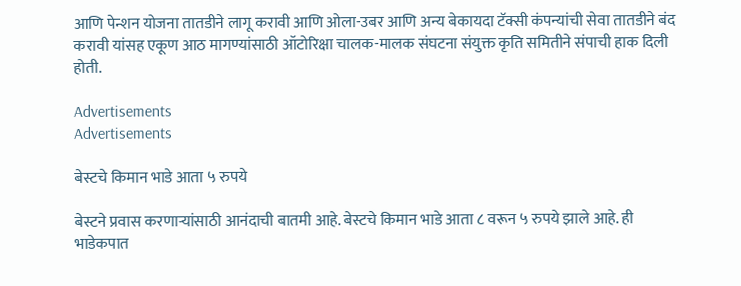आणि पेन्शन योजना तातडीने लागू करावी आणि ओला-उबर आणि अन्य बेकायदा टॅक्सी कंपन्यांची सेवा तातडीने बंद करावी यांसह एकूण आठ मागण्यांसाठी ऑटोरिक्षा चालक-मालक संघटना संयुक्त कृति समितीने संपाची हाक दिली होती.

Advertisements
Advertisements

बेस्टचे किमान भाडे आता ५ रुपये

बेस्टने प्रवास करणाऱ्यांसाठी आनंदाची बातमी आहे. बेस्टचे किमान भाडे आता ८ वरून ५ रुपये झाले आहे. ही भाडेकपात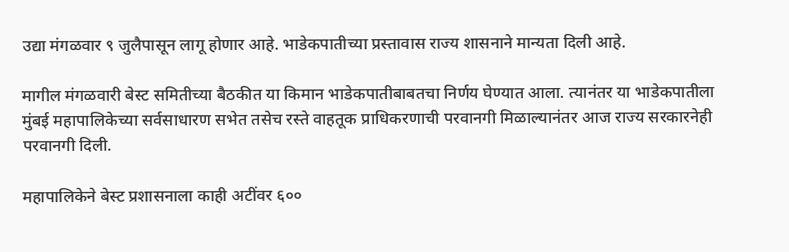उद्या मंगळवार ९ जुलैपासून लागू होणार आहे. भाडेकपातीच्या प्रस्तावास राज्य शासनाने मान्यता दिली आहे.

मागील मंगळवारी बेस्ट समितीच्या बैठकीत या किमान भाडेकपातीबाबतचा निर्णय घेण्यात आला. त्यानंतर या भाडेकपातीला मुंबई महापालिकेच्या सर्वसाधारण सभेत तसेच रस्ते वाहतूक प्राधिकरणाची परवानगी मिळाल्यानंतर आज राज्य सरकारनेही परवानगी दिली.

महापालिकेने बेस्ट प्रशासनाला काही अटींवर ६००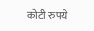कोटी रुपये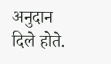अनुदान दिले होते.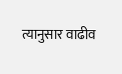त्यानुसार वाढीव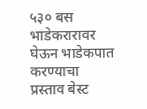५३० बस भाडेकरारावर घेऊन भाडेकपात करण्याचा प्रस्ताव बेस्ट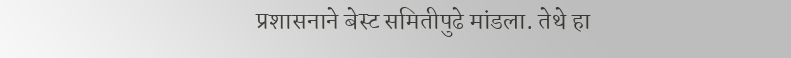प्रशासनाने बेस्ट समितीपुढे मांडला. तेथे हा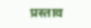प्रस्ताव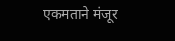एकमताने मंजूर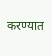करण्यात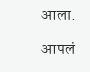आला.

आपलं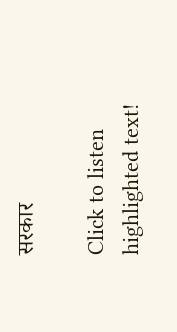सरकार

Click to listen highlighted text!